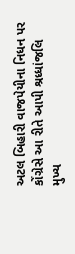અટલ બિહારી વાજપેયીના નિધન પર કોંગ્રેસે આ રીતે આપી શ્રધ્ધાંજલિ
મુખ્ય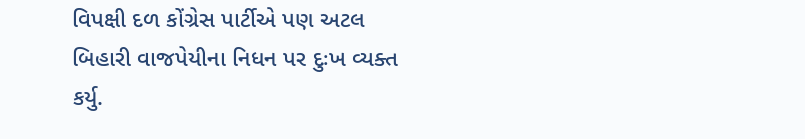વિપક્ષી દળ કોંગ્રેસ પાર્ટીએ પણ અટલ બિહારી વાજપેયીના નિધન પર દુઃખ વ્યક્ત કર્યુ.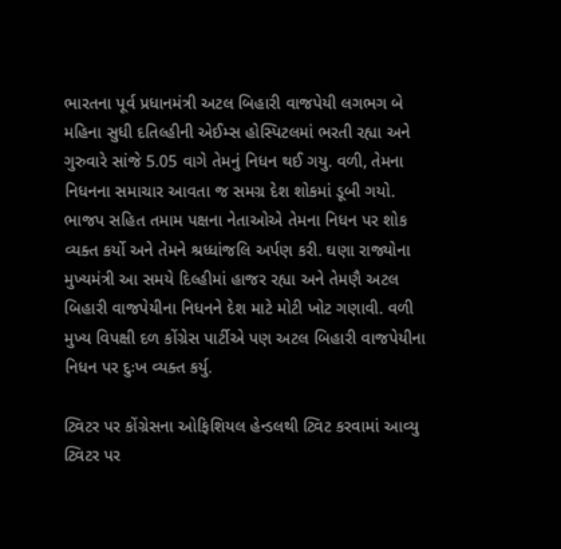ભારતના પૂર્વ પ્રધાનમંત્રી અટલ બિહારી વાજપેયી લગભગ બે મહિના સુધી દતિલ્હીની એઈમ્સ હોસ્પિટલમાં ભરતી રહ્યા અને ગુરુવારે સાંજે 5.05 વાગે તેમનું નિધન થઈ ગયુ. વળી, તેમના નિધનના સમાચાર આવતા જ સમગ્ર દેશ શોકમાં ડૂબી ગયો. ભાજપ સહિત તમામ પક્ષના નેતાઓએ તેમના નિધન પર શોક વ્યક્ત કર્યો અને તેમને શ્રધ્ધાંજલિ અર્પણ કરી. ઘણા રાજ્યોના મુખ્યમંત્રી આ સમયે દિલ્હીમાં હાજર રહ્યા અને તેમણૈ અટલ બિહારી વાજપેયીના નિધનને દેશ માટે મોટી ખોટ ગણાવી. વળી મુખ્ય વિપક્ષી દળ કોંગ્રેસ પાર્ટીએ પણ અટલ બિહારી વાજપેયીના નિધન પર દુઃખ વ્યક્ત કર્યુ.

ટ્વિટર પર કોંગ્રેસના ઓફિશિયલ હેન્ડલથી ટ્વિટ કરવામાં આવ્યુ
ટ્વિટર પર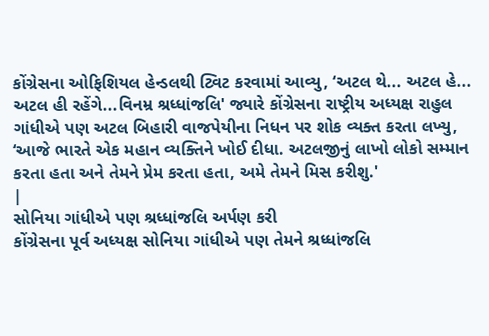કોંગ્રેસના ઓફિશિયલ હેન્ડલથી ટ્વિટ કરવામાં આવ્યુ, ‘અટલ થે... અટલ હે... અટલ હી રહેંગે...વિનમ્ર શ્રધ્ધાંજલિ' જ્યારે કોંગ્રેસના રાષ્ટ્રીય અધ્યક્ષ રાહુલ ગાંધીએ પણ અટલ બિહારી વાજપેયીના નિધન પર શોક વ્યક્ત કરતા લખ્યુ, ‘આજે ભારતે એક મહાન વ્યક્તિને ખોઈ દીધા. અટલજીનું લાખો લોકો સમ્માન કરતા હતા અને તેમને પ્રેમ કરતા હતા, અમે તેમને મિસ કરીશુ.'
|
સોનિયા ગાંધીએ પણ શ્રધ્ધાંજલિ અર્પણ કરી
કોંગ્રેસના પૂર્વ અધ્યક્ષ સોનિયા ગાંધીએ પણ તેમને શ્રધ્ધાંજલિ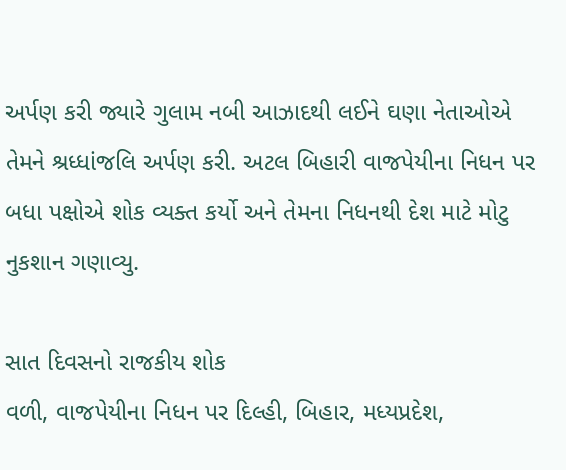અર્પણ કરી જ્યારે ગુલામ નબી આઝાદથી લઈને ઘણા નેતાઓએ તેમને શ્રધ્ધાંજલિ અર્પણ કરી. અટલ બિહારી વાજપેયીના નિધન પર બધા પક્ષોએ શોક વ્યક્ત કર્યો અને તેમના નિધનથી દેશ માટે મોટુ નુકશાન ગણાવ્યુ.

સાત દિવસનો રાજકીય શોક
વળી, વાજપેયીના નિધન પર દિલ્હી, બિહાર, મધ્યપ્રદેશ,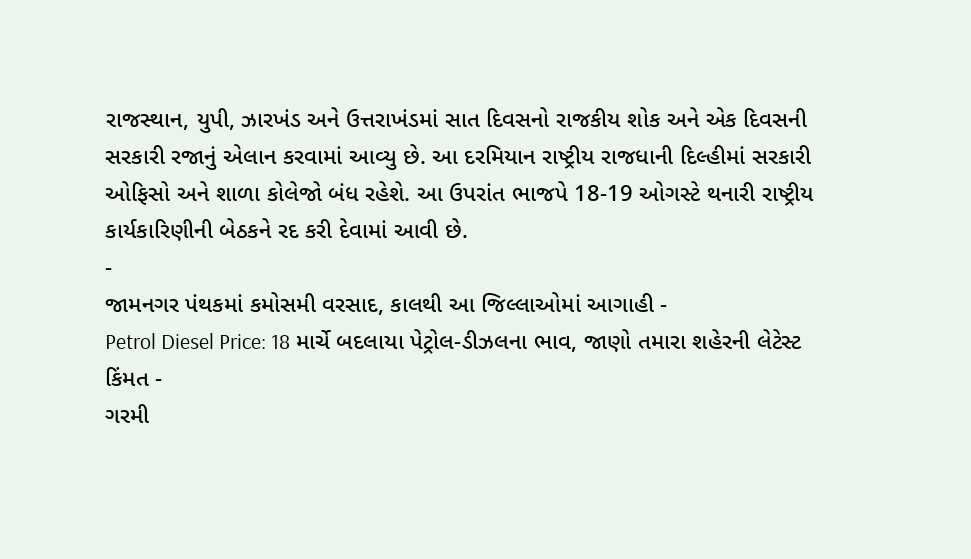રાજસ્થાન, યુપી, ઝારખંડ અને ઉત્તરાખંડમાં સાત દિવસનો રાજકીય શોક અને એક દિવસની સરકારી રજાનું એલાન કરવામાં આવ્યુ છે. આ દરમિયાન રાષ્ટ્રીય રાજધાની દિલ્હીમાં સરકારી ઓફિસો અને શાળા કોલેજો બંધ રહેશે. આ ઉપરાંત ભાજપે 18-19 ઓગસ્ટે થનારી રાષ્ટ્રીય કાર્યકારિણીની બેઠકને રદ કરી દેવામાં આવી છે.
-
જામનગર પંથકમાં કમોસમી વરસાદ, કાલથી આ જિલ્લાઓમાં આગાહી -
Petrol Diesel Price: 18 માર્ચે બદલાયા પેટ્રોલ-ડીઝલના ભાવ, જાણો તમારા શહેરની લેટેસ્ટ કિંમત -
ગરમી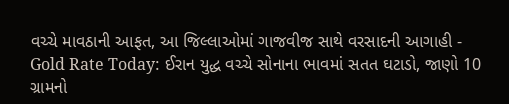વચ્ચે માવઠાની આફત, આ જિલ્લાઓમાં ગાજવીજ સાથે વરસાદની આગાહી -
Gold Rate Today: ઈરાન યુદ્ધ વચ્ચે સોનાના ભાવમાં સતત ઘટાડો, જાણો 10 ગ્રામનો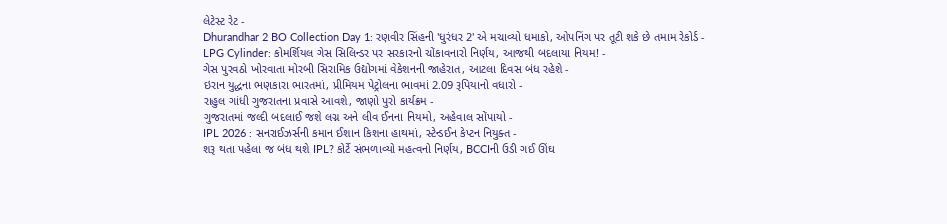લેટેસ્ટ રેટ -
Dhurandhar 2 BO Collection Day 1: રણવીર સિંહની 'ધુરંધર 2' એ મચાવ્યો ધમાકો, ઓપનિંગ પર તૂટી શકે છે તમામ રેકોર્ડ -
LPG Cylinder: કોમર્શિયલ ગેસ સિલિન્ડર પર સરકારનો ચોંકાવનારો નિર્ણય, આજથી બદલાયા નિયમ! -
ગેસ પુરવઠો ખોરવાતા મોરબી સિરામિક ઉદ્યોગમાં વેકેશનની જાહેરાત, આટલા દિવસ બંધ રહેશે -
ઇરાન યુદ્ધના ભણકારા ભારતમાં, પ્રીમિયમ પેટ્રોલના ભાવમાં 2.09 રૂપિયાનો વધારો -
રાહુલ ગાંધી ગુજરાતના પ્રવાસે આવશે, જાણો પુરો કાર્યક્રમ -
ગુજરાતમાં જલ્દી બદલાઈ જશે લગ્ન અને લીવ ઈનના નિયમો, અહેવાલ સોંપાયો -
IPL 2026 : સનરાઈઝર્સની કમાન ઈશાન કિશના હાથમાં, સ્ટેન્ડઈન કેપ્ટન નિયુક્ત -
શરૂ થતા પહેલા જ બંધ થશે IPL? કોર્ટે સંભળાવ્યો મહત્વનો નિર્ણય, BCCIની ઉડી ગઈ ઊંઘ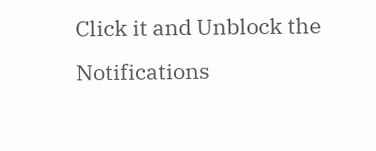Click it and Unblock the Notifications